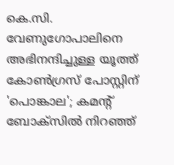കെ.സി. വേണുഗോപാലിനെ അഭിനന്ദിച്ചുള്ള യൂത്ത് കോൺഗ്രസ് പോസ്റ്റിന് 'പൊങ്കാല'; കമന്റ് ബോക്സിൽ നിറഞ്ഞ്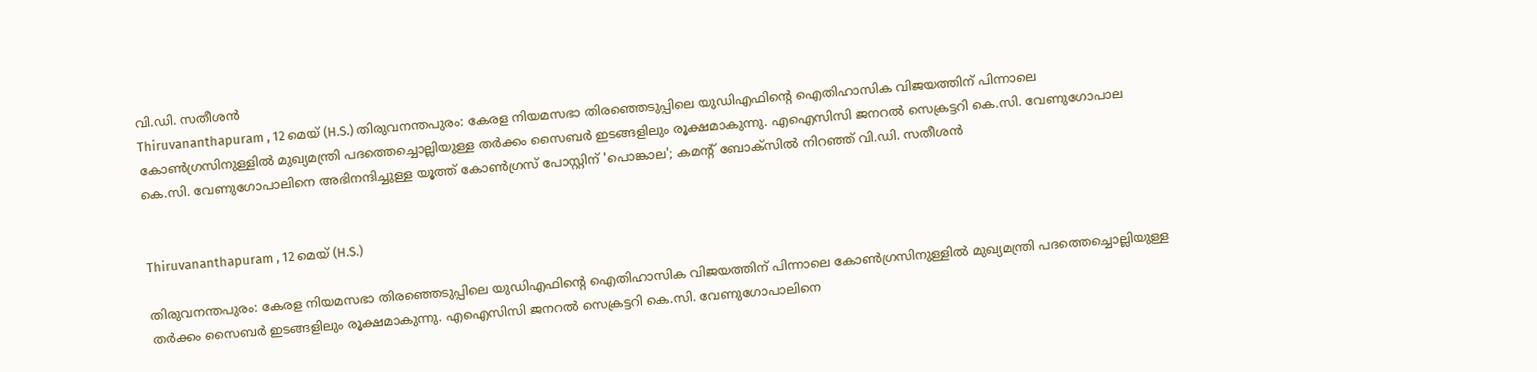വി.ഡി. സതീശൻ
Thiruvananthapuram , 12 മെയ് (H.S.) തിരുവനന്തപുരം: കേരള നിയമസഭാ തിരഞ്ഞെടുപ്പിലെ യുഡിഎഫിന്റെ ഐതിഹാസിക വിജയത്തിന് പിന്നാലെ കോൺഗ്രസിനുള്ളിൽ മുഖ്യമന്ത്രി പദത്തെച്ചൊല്ലിയുള്ള തർക്കം സൈബർ ഇടങ്ങളിലും രൂക്ഷമാകുന്നു. എഐസിസി ജനറൽ സെക്രട്ടറി കെ.സി. വേണുഗോപാല
കെ.സി. വേണുഗോപാലിനെ അഭിനന്ദിച്ചുള്ള യൂത്ത് കോൺഗ്രസ് പോസ്റ്റിന് 'പൊങ്കാല'; കമന്റ് ബോക്സിൽ നിറഞ്ഞ് വി.ഡി. സതീശൻ


Thiruvananthapuram , 12 മെയ് (H.S.)

തിരുവനന്തപുരം: കേരള നിയമസഭാ തിരഞ്ഞെടുപ്പിലെ യുഡിഎഫിന്റെ ഐതിഹാസിക വിജയത്തിന് പിന്നാലെ കോൺഗ്രസിനുള്ളിൽ മുഖ്യമന്ത്രി പദത്തെച്ചൊല്ലിയുള്ള തർക്കം സൈബർ ഇടങ്ങളിലും രൂക്ഷമാകുന്നു. എഐസിസി ജനറൽ സെക്രട്ടറി കെ.സി. വേണുഗോപാലിനെ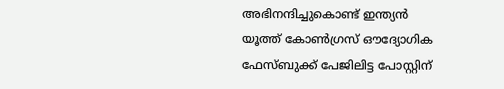അഭിനന്ദിച്ചുകൊണ്ട് ഇന്ത്യൻ യൂത്ത് കോൺഗ്രസ് ഔദ്യോഗിക ഫേസ്ബുക്ക് പേജിലിട്ട പോസ്റ്റിന്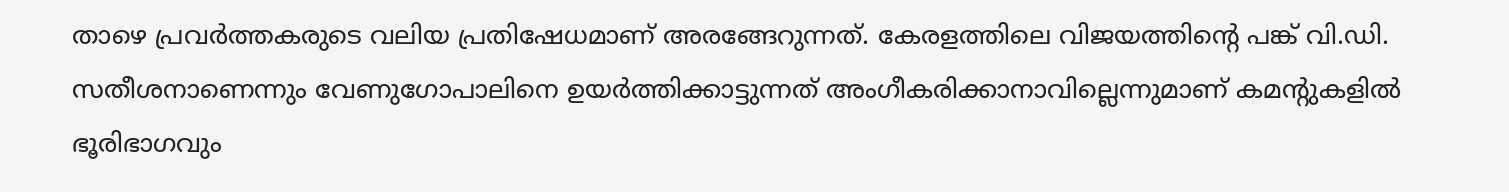താഴെ പ്രവർത്തകരുടെ വലിയ പ്രതിഷേധമാണ് അരങ്ങേറുന്നത്. കേരളത്തിലെ വിജയത്തിന്റെ പങ്ക് വി.ഡി. സതീശനാണെന്നും വേണുഗോപാലിനെ ഉയർത്തിക്കാട്ടുന്നത് അംഗീകരിക്കാനാവില്ലെന്നുമാണ് കമന്റുകളിൽ ഭൂരിഭാഗവും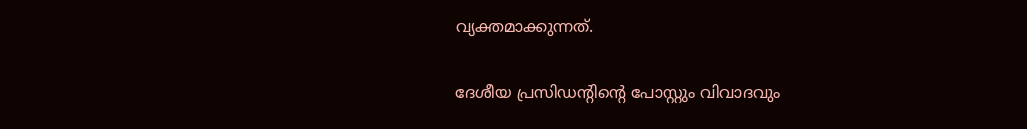വ്യക്തമാക്കുന്നത്.

ദേശീയ പ്രസിഡന്റിന്റെ പോസ്റ്റും വിവാദവും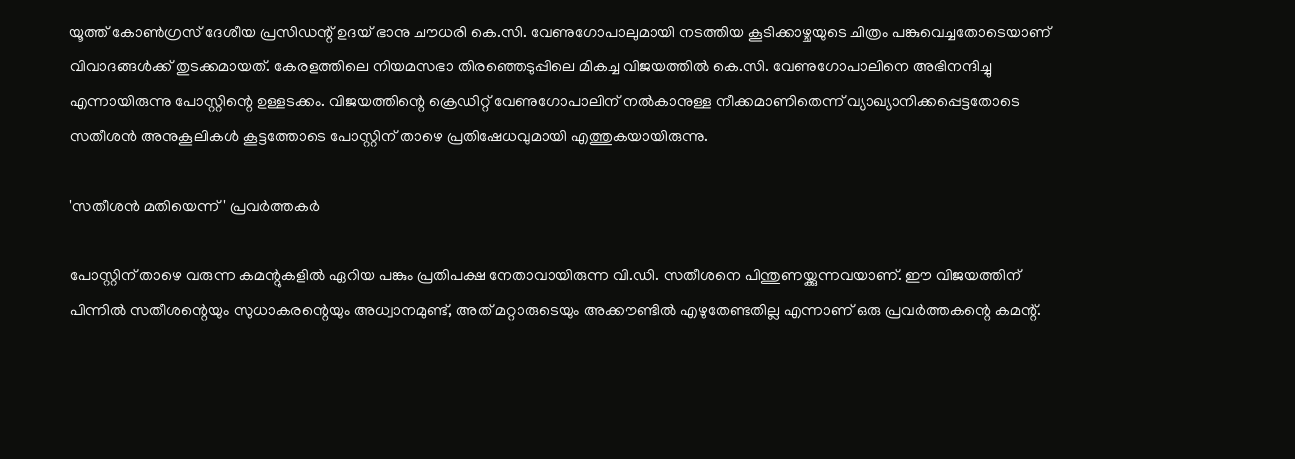യൂത്ത് കോൺഗ്രസ് ദേശീയ പ്രസിഡന്റ് ഉദയ് ഭാനു ചൗധരി കെ.സി. വേണുഗോപാലുമായി നടത്തിയ കൂടിക്കാഴ്ചയുടെ ചിത്രം പങ്കുവെച്ചതോടെയാണ് വിവാദങ്ങൾക്ക് തുടക്കമായത്. കേരളത്തിലെ നിയമസഭാ തിരഞ്ഞെടുപ്പിലെ മികച്ച വിജയത്തിൽ കെ.സി. വേണുഗോപാലിനെ അഭിനന്ദിച്ചു എന്നായിരുന്നു പോസ്റ്റിന്റെ ഉള്ളടക്കം. വിജയത്തിന്റെ ക്രെഡിറ്റ് വേണുഗോപാലിന് നൽകാനുള്ള നീക്കമാണിതെന്ന് വ്യാഖ്യാനിക്കപ്പെട്ടതോടെ സതീശൻ അനുകൂലികൾ കൂട്ടത്തോടെ പോസ്റ്റിന് താഴെ പ്രതിഷേധവുമായി എത്തുകയായിരുന്നു.

'സതീശൻ മതിയെന്ന്' പ്രവർത്തകർ

പോസ്റ്റിന് താഴെ വരുന്ന കമന്റുകളിൽ ഏറിയ പങ്കും പ്രതിപക്ഷ നേതാവായിരുന്ന വി.ഡി. സതീശനെ പിന്തുണയ്ക്കുന്നവയാണ്. ഈ വിജയത്തിന് പിന്നിൽ സതീശന്റെയും സുധാകരന്റെയും അധ്വാനമുണ്ട്, അത് മറ്റാരുടെയും അക്കൗണ്ടിൽ എഴുതേണ്ടതില്ല എന്നാണ് ഒരു പ്രവർത്തകന്റെ കമന്റ്.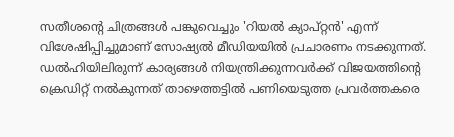സതീശന്റെ ചിത്രങ്ങൾ പങ്കുവെച്ചും 'റിയൽ ക്യാപ്റ്റൻ' എന്ന് വിശേഷിപ്പിച്ചുമാണ് സോഷ്യൽ മീഡിയയിൽ പ്രചാരണം നടക്കുന്നത്. ഡൽഹിയിലിരുന്ന് കാര്യങ്ങൾ നിയന്ത്രിക്കുന്നവർക്ക് വിജയത്തിന്റെ ക്രെഡിറ്റ് നൽകുന്നത് താഴെത്തട്ടിൽ പണിയെടുത്ത പ്രവർത്തകരെ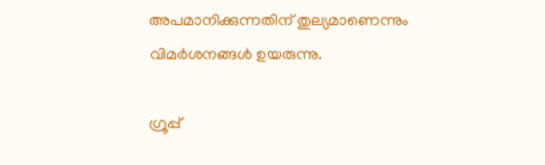അപമാനിക്കുന്നതിന് തുല്യമാണെന്നും വിമർശനങ്ങൾ ഉയരുന്നു.

ഗ്രൂപ്പ്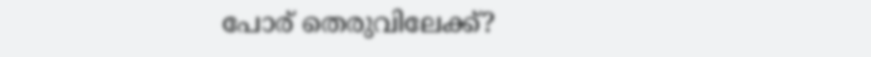പോര് തെരുവിലേക്ക്?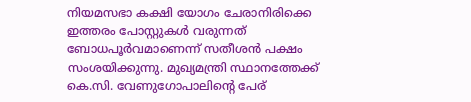നിയമസഭാ കക്ഷി യോഗം ചേരാനിരിക്കെ ഇത്തരം പോസ്റ്റുകൾ വരുന്നത് ബോധപൂർവമാണെന്ന് സതീശൻ പക്ഷം സംശയിക്കുന്നു. മുഖ്യമന്ത്രി സ്ഥാനത്തേക്ക് കെ.സി. വേണുഗോപാലിന്റെ പേര്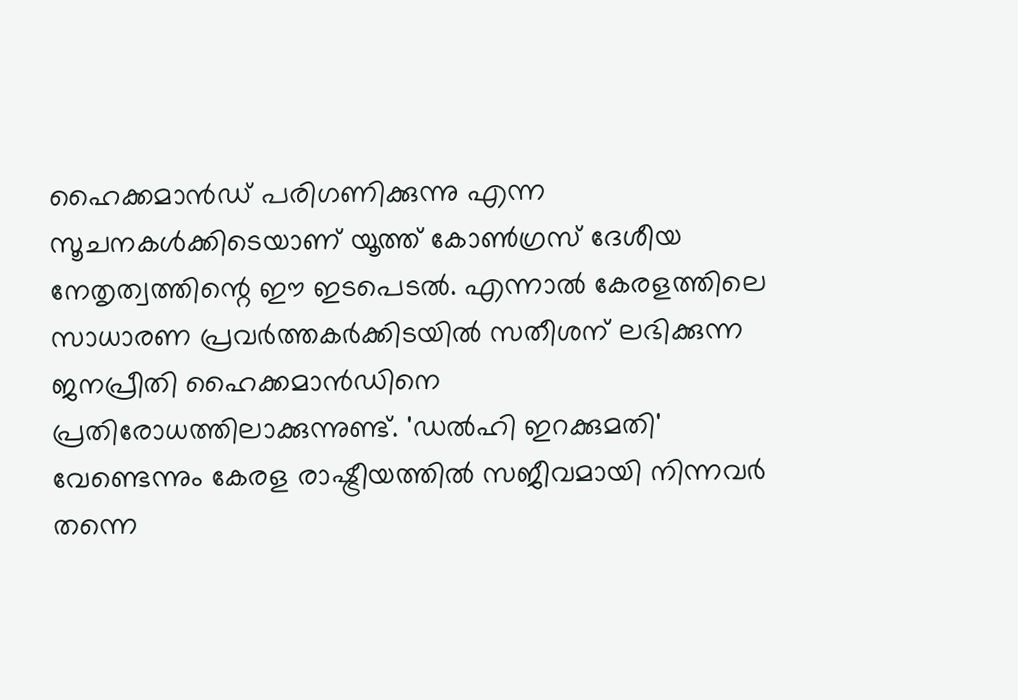ഹൈക്കമാൻഡ് പരിഗണിക്കുന്നു എന്ന സൂചനകൾക്കിടെയാണ് യൂത്ത് കോൺഗ്രസ് ദേശീയ നേതൃത്വത്തിന്റെ ഈ ഇടപെടൽ. എന്നാൽ കേരളത്തിലെ സാധാരണ പ്രവർത്തകർക്കിടയിൽ സതീശന് ലഭിക്കുന്ന ജനപ്രീതി ഹൈക്കമാൻഡിനെ പ്രതിരോധത്തിലാക്കുന്നുണ്ട്. 'ഡൽഹി ഇറക്കുമതി' വേണ്ടെന്നും കേരള രാഷ്ട്രീയത്തിൽ സജീവമായി നിന്നവർ തന്നെ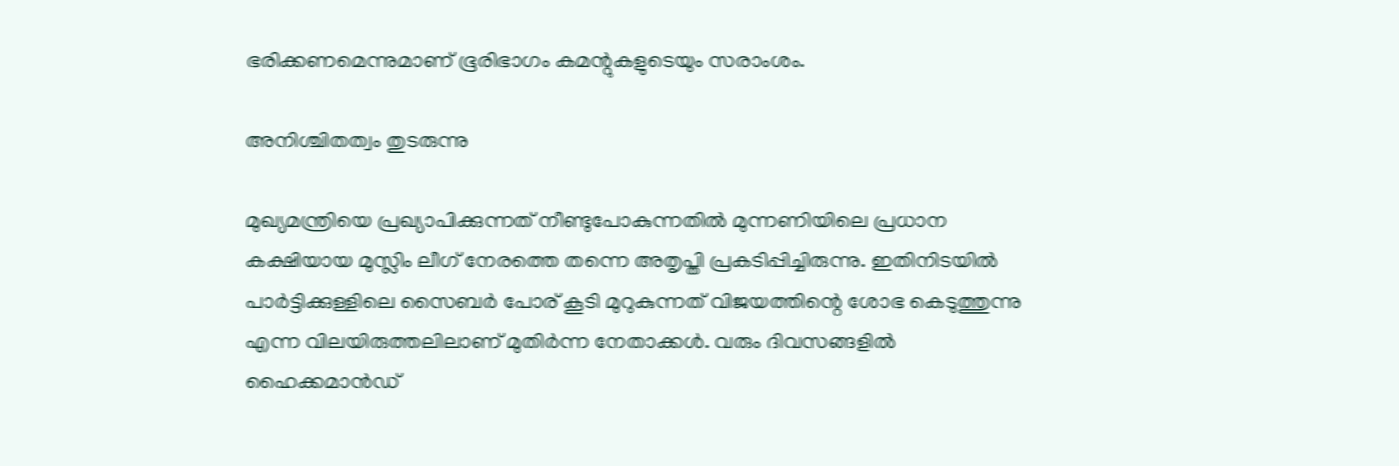ഭരിക്കണമെന്നുമാണ് ഭൂരിഭാഗം കമന്റുകളുടെയും സരാംശം.

അനിശ്ചിതത്വം തുടരുന്നു

മുഖ്യമന്ത്രിയെ പ്രഖ്യാപിക്കുന്നത് നീണ്ടുപോകുന്നതിൽ മുന്നണിയിലെ പ്രധാന കക്ഷിയായ മുസ്ലിം ലീഗ് നേരത്തെ തന്നെ അതൃപ്തി പ്രകടിപ്പിച്ചിരുന്നു. ഇതിനിടയിൽ പാർട്ടിക്കുള്ളിലെ സൈബർ പോര് കൂടി മുറുകുന്നത് വിജയത്തിന്റെ ശോഭ കെടുത്തുന്നു എന്ന വിലയിരുത്തലിലാണ് മുതിർന്ന നേതാക്കൾ. വരും ദിവസങ്ങളിൽ ഹൈക്കമാൻഡ്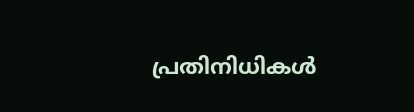പ്രതിനിധികൾ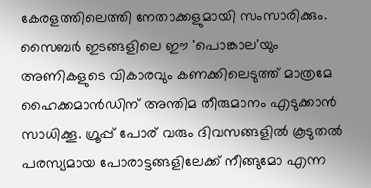കേരളത്തിലെത്തി നേതാക്കളുമായി സംസാരിക്കും. സൈബർ ഇടങ്ങളിലെ ഈ 'പൊങ്കാല'യും അണികളുടെ വികാരവും കണക്കിലെടുത്ത് മാത്രമേ ഹൈക്കമാൻഡിന് അന്തിമ തീരുമാനം എടുക്കാൻ സാധിക്കൂ. ഗ്രൂപ്പ് പോര് വരും ദിവസങ്ങളിൽ കൂടുതൽ പരസ്യമായ പോരാട്ടങ്ങളിലേക്ക് നീങ്ങുമോ എന്ന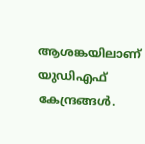ആശങ്കയിലാണ് യുഡിഎഫ് കേന്ദ്രങ്ങൾ.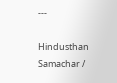---

Hindusthan Samachar /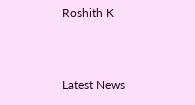Roshith K


Latest News